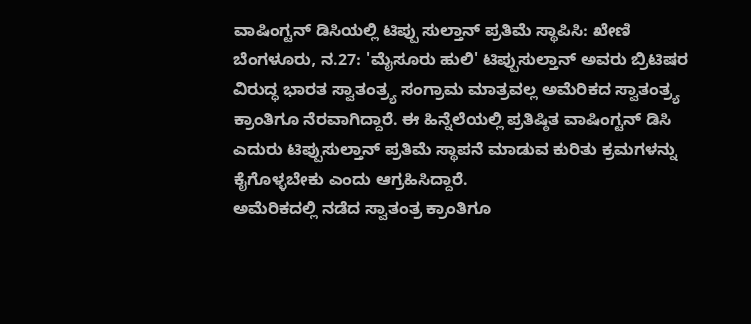ವಾಷಿಂಗ್ಟನ್ ಡಿಸಿಯಲ್ಲಿ ಟಿಪ್ಪು ಸುಲ್ತಾನ್ ಪ್ರತಿಮೆ ಸ್ಥಾಪಿಸಿ: ಖೇಣಿ
ಬೆಂಗಳೂರು, ನ.27: 'ಮೈಸೂರು ಹುಲಿ' ಟಿಪ್ಪುಸುಲ್ತಾನ್ ಅವರು ಬ್ರಿಟಿಷರ ವಿರುದ್ಧ ಭಾರತ ಸ್ವಾತಂತ್ರ್ಯ ಸಂಗ್ರಾಮ ಮಾತ್ರವಲ್ಲ ಅಮೆರಿಕದ ಸ್ವಾತಂತ್ರ್ಯ ಕ್ರಾಂತಿಗೂ ನೆರವಾಗಿದ್ದಾರೆ. ಈ ಹಿನ್ನೆಲೆಯಲ್ಲಿ ಪ್ರತಿಷ್ಠಿತ ವಾಷಿಂಗ್ಟನ್ ಡಿಸಿ ಎದುರು ಟಿಪ್ಪುಸುಲ್ತಾನ್ ಪ್ರತಿಮೆ ಸ್ಥಾಪನೆ ಮಾಡುವ ಕುರಿತು ಕ್ರಮಗಳನ್ನು ಕೈಗೊಳ್ಳಬೇಕು ಎಂದು ಆಗ್ರಹಿಸಿದ್ದಾರೆ.
ಅಮೆರಿಕದಲ್ಲಿ ನಡೆದ ಸ್ವಾತಂತ್ರ ಕ್ರಾಂತಿಗೂ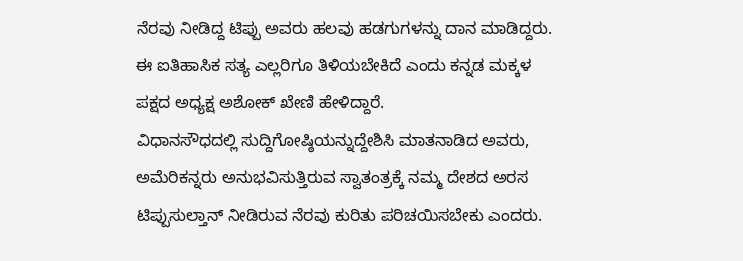ನೆರವು ನೀಡಿದ್ದ ಟಿಪ್ಪು ಅವರು ಹಲವು ಹಡಗುಗಳನ್ನು ದಾನ ಮಾಡಿದ್ದರು. ಈ ಐತಿಹಾಸಿಕ ಸತ್ಯ ಎಲ್ಲರಿಗೂ ತಿಳಿಯಬೇಕಿದೆ ಎಂದು ಕನ್ನಡ ಮಕ್ಕಳ ಪಕ್ಷದ ಅಧ್ಯಕ್ಷ ಅಶೋಕ್ ಖೇಣಿ ಹೇಳಿದ್ದಾರೆ.
ವಿಧಾನಸೌಧದಲ್ಲಿ ಸುದ್ದಿಗೋಷ್ಠಿಯನ್ನುದ್ದೇಶಿಸಿ ಮಾತನಾಡಿದ ಅವರು, ಅಮೆರಿಕನ್ನರು ಅನುಭವಿಸುತ್ತಿರುವ ಸ್ವಾತಂತ್ರಕ್ಕೆ ನಮ್ಮ ದೇಶದ ಅರಸ ಟಿಪ್ಪುಸುಲ್ತಾನ್ ನೀಡಿರುವ ನೆರವು ಕುರಿತು ಪರಿಚಯಿಸಬೇಕು ಎಂದರು.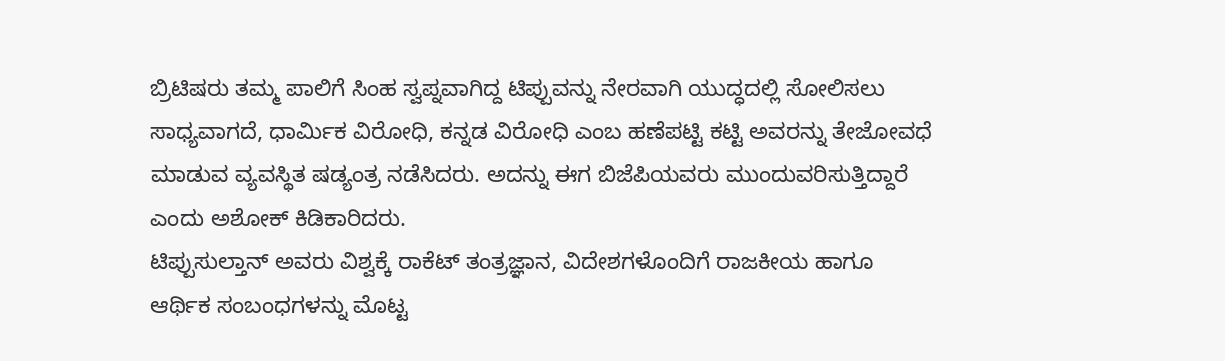ಬ್ರಿಟಿಷರು ತಮ್ಮ ಪಾಲಿಗೆ ಸಿಂಹ ಸ್ವಪ್ನವಾಗಿದ್ದ ಟಿಪ್ಪುವನ್ನು ನೇರವಾಗಿ ಯುದ್ಧದಲ್ಲಿ ಸೋಲಿಸಲು ಸಾಧ್ಯವಾಗದೆ, ಧಾರ್ಮಿಕ ವಿರೋಧಿ, ಕನ್ನಡ ವಿರೋಧಿ ಎಂಬ ಹಣೆಪಟ್ಟಿ ಕಟ್ಟಿ ಅವರನ್ನು ತೇಜೋವಧೆ ಮಾಡುವ ವ್ಯವಸ್ಥಿತ ಷಡ್ಯಂತ್ರ ನಡೆಸಿದರು. ಅದನ್ನು ಈಗ ಬಿಜೆಪಿಯವರು ಮುಂದುವರಿಸುತ್ತಿದ್ದಾರೆ ಎಂದು ಅಶೋಕ್ ಕಿಡಿಕಾರಿದರು.
ಟಿಪ್ಪುಸುಲ್ತಾನ್ ಅವರು ವಿಶ್ವಕ್ಕೆ ರಾಕೆಟ್ ತಂತ್ರಜ್ಞಾನ, ವಿದೇಶಗಳೊಂದಿಗೆ ರಾಜಕೀಯ ಹಾಗೂ ಆರ್ಥಿಕ ಸಂಬಂಧಗಳನ್ನು ಮೊಟ್ಟ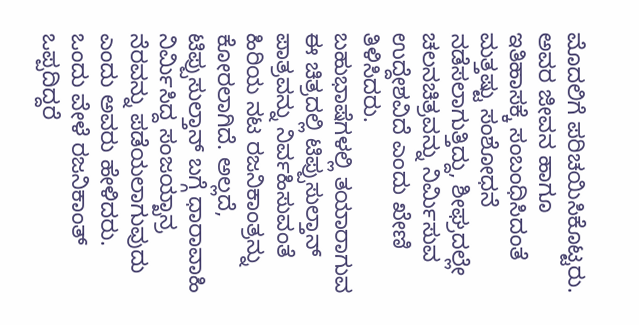ಮೊದಲಿಗೆ ಪರಿಚಯಿಸಿಕೊಟ್ಟರು. ಅವರ ಜೀವನ ಹಾಗೂ ಇತಿಹಾಸಕ್ಕೆ ಸಂಬಂಧಿಸಿದಂತೆ ಮತ್ತಷ್ಟು ಸಂಶೋಧನೆ ನಡೆಸಲಾಗುತ್ತಿದ್ದು, ಶೀಘ್ರದಲ್ಲೇ ಚಲನಚಿತ್ರವನ್ನು ನಿರ್ಮಿಸುವ ಉದ್ದೇಶವಿದೆ ಎಂದು ಖೇಣಿ ತಿಳಿಸಿದರು.
ಬಹುಭಾಷೆಗಳಲ್ಲಿ ತಯಾರಾಗುವ ಈ ಚಿತ್ರದಲ್ಲಿ ಟಿಪ್ಪುಸುಲ್ತಾನ್ ಪಾತ್ರವನ್ನು ನಿರ್ವಹಿಸುವಂತೆ ಹಿರಿಯ ನಟ ರಜನಿಕಾಂತ್ರನ್ನು ಕೋರಲಾಗಿದೆ. ಅಲ್ಲದೆ, ಟಿಪ್ಪುಸುಲ್ತಾನ್ ಬಗ್ಗೆ ಧಾರಾವಾಹಿ ನಿರ್ಮಿಸಿದ್ದ ಸಂಜಯ್ಖಾನ್ರ ನೆರವನ್ನು ಪಡೆಯಲಾಗುವುದು ಎಂದು ಅವರು ಹೇಳಿದರು.
ಒಂದು ವೇಳೆ ರಜನಿಕಾಂತ್ ಒಪ್ಪದಿದ್ದರೆ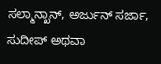ಸಲ್ಮಾನ್ಖಾನ್, ಅರ್ಜುನ್ ಸರ್ಜಾ, ಸುದೀಪ್ ಅಥವಾ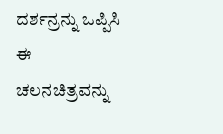ದರ್ಶನ್ರನ್ನು ಒಪ್ಪಿಸಿ ಈ ಚಲನಚಿತ್ರವನ್ನು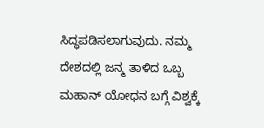ಸಿದ್ಧಪಡಿಸಲಾಗುವುದು. ನಮ್ಮ ದೇಶದಲ್ಲಿ ಜನ್ಮ ತಾಳಿದ ಒಬ್ಬ ಮಹಾನ್ ಯೋಧನ ಬಗ್ಗೆ ವಿಶ್ವಕ್ಕೆ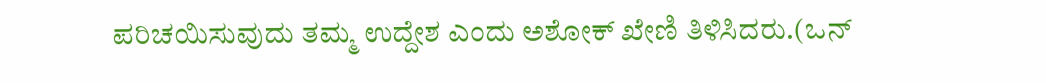ಪರಿಚಯಿಸುವುದು ತಮ್ಮ ಉದ್ದೇಶ ಎಂದು ಅಶೋಕ್ ಖೇಣಿ ತಿಳಿಸಿದರು.(ಒನ್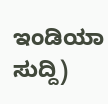ಇಂಡಿಯಾ ಸುದ್ದಿ)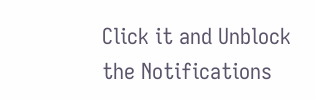Click it and Unblock the Notifications